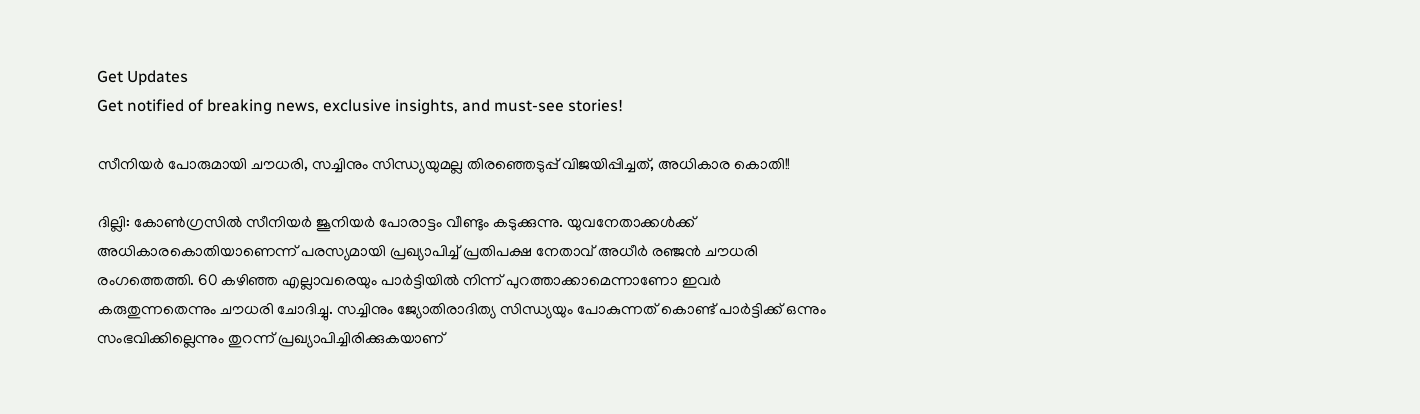Get Updates
Get notified of breaking news, exclusive insights, and must-see stories!

സീനിയര്‍ പോരുമായി ചൗധരി, സച്ചിനും സിന്ധ്യയുമല്ല തിരഞ്ഞെടുപ്പ് വിജയിപ്പിച്ചത്, അധികാര കൊതി!!

ദില്ലി: കോണ്‍ഗ്രസില്‍ സീനിയര്‍ ജൂനിയര്‍ പോരാട്ടം വീണ്ടും കടുക്കുന്നു. യുവനേതാക്കള്‍ക്ക് അധികാരകൊതിയാണെന്ന് പരസ്യമായി പ്രഖ്യാപിച്ച് പ്രതിപക്ഷ നേതാവ് അധീര്‍ രഞ്ജന്‍ ചൗധരി രംഗത്തെത്തി. 60 കഴിഞ്ഞ എല്ലാവരെയും പാര്‍ട്ടിയില്‍ നിന്ന് പുറത്താക്കാമെന്നാണോ ഇവര്‍ കരുതുന്നതെന്നും ചൗധരി ചോദിച്ചു. സച്ചിനും ജ്യോതിരാദിത്യ സിന്ധ്യയും പോകുന്നത് കൊണ്ട് പാര്‍ട്ടിക്ക് ഒന്നും സംഭവിക്കില്ലെന്നും തുറന്ന് പ്രഖ്യാപിച്ചിരിക്കുകയാണ്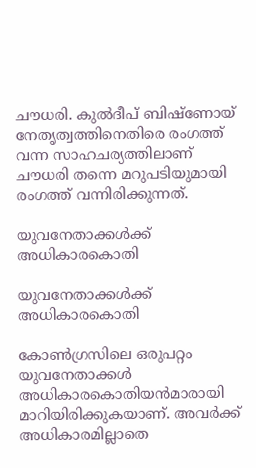ചൗധരി. കുല്‍ദീപ് ബിഷ്‌ണോയ് നേതൃത്വത്തിനെതിരെ രംഗത്ത് വന്ന സാഹചര്യത്തിലാണ് ചൗധരി തന്നെ മറുപടിയുമായി രംഗത്ത് വന്നിരിക്കുന്നത്.

യുവനേതാക്കള്‍ക്ക് അധികാരകൊതി

യുവനേതാക്കള്‍ക്ക് അധികാരകൊതി

കോണ്‍ഗ്രസിലെ ഒരുപറ്റം യുവനേതാക്കള്‍ അധികാരകൊതിയന്‍മാരായി മാറിയിരിക്കുകയാണ്. അവര്‍ക്ക് അധികാരമില്ലാതെ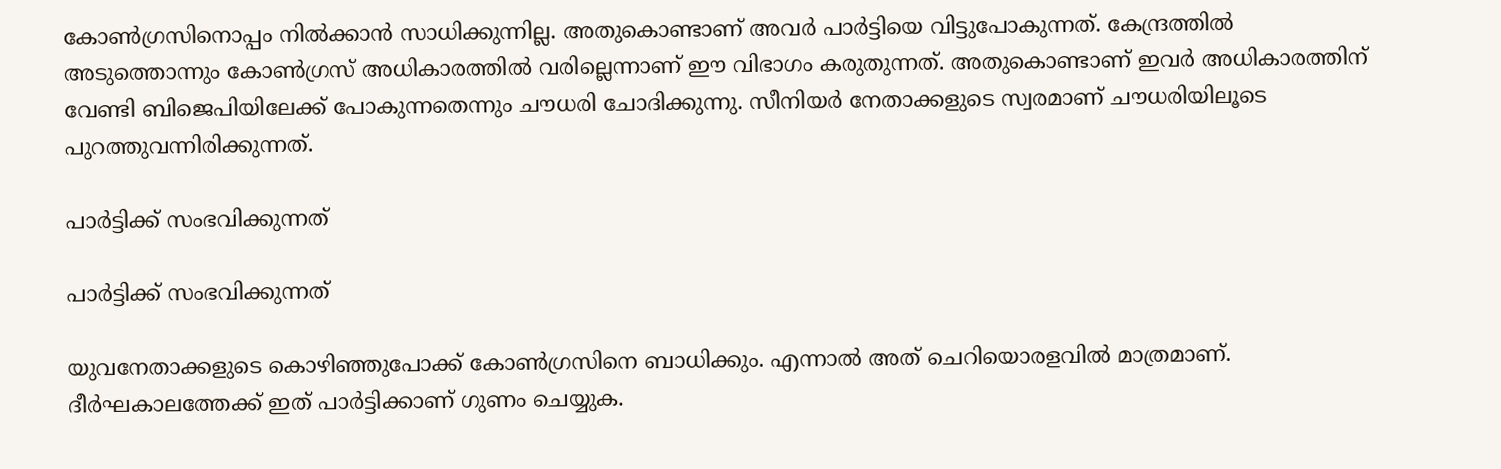കോണ്‍ഗ്രസിനൊപ്പം നില്‍ക്കാന്‍ സാധിക്കുന്നില്ല. അതുകൊണ്ടാണ് അവര്‍ പാര്‍ട്ടിയെ വിട്ടുപോകുന്നത്. കേന്ദ്രത്തില്‍ അടുത്തൊന്നും കോണ്‍ഗ്രസ് അധികാരത്തില്‍ വരില്ലെന്നാണ് ഈ വിഭാഗം കരുതുന്നത്. അതുകൊണ്ടാണ് ഇവര്‍ അധികാരത്തിന് വേണ്ടി ബിജെപിയിലേക്ക് പോകുന്നതെന്നും ചൗധരി ചോദിക്കുന്നു. സീനിയര്‍ നേതാക്കളുടെ സ്വരമാണ് ചൗധരിയിലൂടെ പുറത്തുവന്നിരിക്കുന്നത്.

പാര്‍ട്ടിക്ക് സംഭവിക്കുന്നത്

പാര്‍ട്ടിക്ക് സംഭവിക്കുന്നത്

യുവനേതാക്കളുടെ കൊഴിഞ്ഞുപോക്ക് കോണ്‍ഗ്രസിനെ ബാധിക്കും. എന്നാല്‍ അത് ചെറിയൊരളവില്‍ മാത്രമാണ്. ദീര്‍ഘകാലത്തേക്ക് ഇത് പാര്‍ട്ടിക്കാണ് ഗുണം ചെയ്യുക.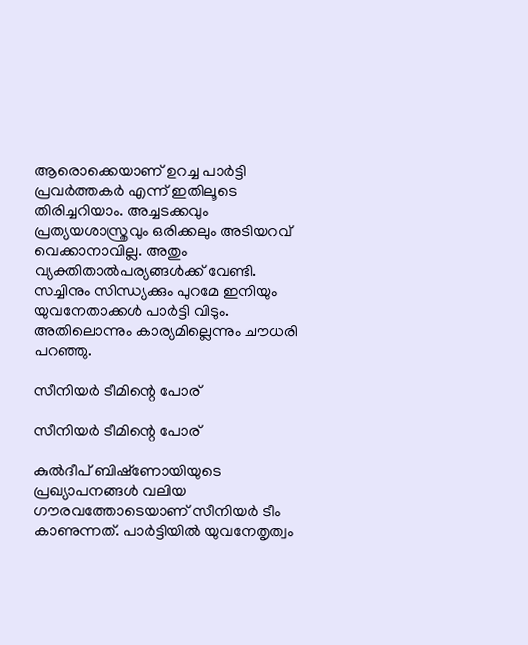ആരൊക്കെയാണ് ഉറച്ച പാര്‍ട്ടി പ്രവര്‍ത്തകര്‍ എന്ന് ഇതിലൂടെ തിരിച്ചറിയാം. അച്ചടക്കവും പ്രത്യയശാസ്ത്രവും ഒരിക്കലും അടിയറവ് വെക്കാനാവില്ല. അതും വ്യക്തിതാല്‍പര്യങ്ങള്‍ക്ക് വേണ്ടി. സച്ചിനും സിന്ധ്യക്കും പുറമേ ഇനിയും യുവനേതാക്കള്‍ പാര്‍ട്ടി വിടും. അതിലൊന്നും കാര്യമില്ലെന്നും ചൗധരി പറഞ്ഞു.

സീനിയര്‍ ടീമിന്റെ പോര്

സീനിയര്‍ ടീമിന്റെ പോര്

കുല്‍ദീപ് ബിഷ്‌ണോയിയുടെ പ്രഖ്യാപനങ്ങള്‍ വലിയ ഗൗരവത്തോടെയാണ് സീനിയര്‍ ടീം കാണുന്നത്. പാര്‍ട്ടിയില്‍ യുവനേതൃത്വം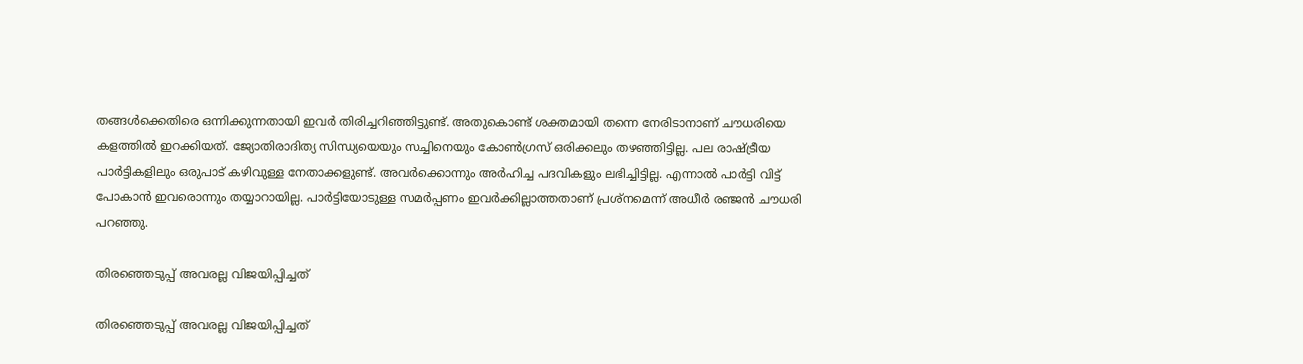തങ്ങള്‍ക്കെതിരെ ഒന്നിക്കുന്നതായി ഇവര്‍ തിരിച്ചറിഞ്ഞിട്ടുണ്ട്. അതുകൊണ്ട് ശക്തമായി തന്നെ നേരിടാനാണ് ചൗധരിയെ കളത്തില്‍ ഇറക്കിയത്. ജ്യോതിരാദിത്യ സിന്ധ്യയെയും സച്ചിനെയും കോണ്‍ഗ്രസ് ഒരിക്കലും തഴഞ്ഞിട്ടില്ല. പല രാഷ്ട്രീയ പാര്‍ട്ടികളിലും ഒരുപാട് കഴിവുള്ള നേതാക്കളുണ്ട്. അവര്‍ക്കൊന്നും അര്‍ഹിച്ച പദവികളും ലഭിച്ചിട്ടില്ല. എന്നാല്‍ പാര്‍ട്ടി വിട്ട് പോകാന്‍ ഇവരൊന്നും തയ്യാറായില്ല. പാര്‍ട്ടിയോടുള്ള സമര്‍പ്പണം ഇവര്‍ക്കില്ലാത്തതാണ് പ്രശ്‌നമെന്ന് അധീര്‍ രഞ്ജന്‍ ചൗധരി പറഞ്ഞു.

തിരഞ്ഞെടുപ്പ് അവരല്ല വിജയിപ്പിച്ചത്

തിരഞ്ഞെടുപ്പ് അവരല്ല വിജയിപ്പിച്ചത്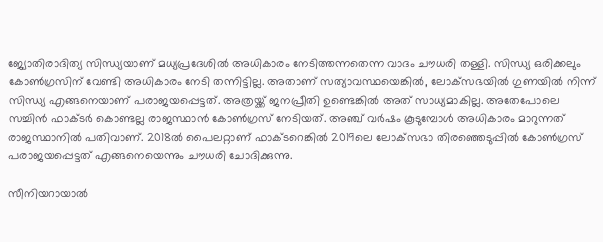ജ്യോതിരാദിത്യ സിന്ധ്യയാണ് മധ്യപ്രദേശില്‍ അധികാരം നേടിത്തന്നതെന്ന വാദം ചൗധരി തള്ളി. സിന്ധ്യ ഒരിക്കലും കോണ്‍ഗ്രസിന് വേണ്ടി അധികാരം നേടി തന്നിട്ടില്ല. അതാണ് സത്യാവസ്ഥയെങ്കില്‍, ലോക്‌സഭയില്‍ ഗുണയില്‍ നിന്ന് സിന്ധ്യ എങ്ങനെയാണ് പരാജയപ്പെട്ടത്. അത്രയ്ക്ക് ജനപ്രീതി ഉണ്ടെങ്കില്‍ അത് സാധ്യമാകില്ല. അതേപോലെ സച്ചിന്‍ ഫാക്ടര്‍ കൊണ്ടല്ല രാജസ്ഥാന്‍ കോണ്‍ഗ്രസ് നേടിയത്. അഞ്ച് വര്‍ഷം കൂടുമ്പോള്‍ അധികാരം മാറുന്നത് രാജസ്ഥാനില്‍ പതിവാണ്. 2018ല്‍ പൈലറ്റാണ് ഫാക്ടറെങ്കില്‍ 2019ലെ ലോക്‌സഭാ തിരഞ്ഞെടുപ്പില്‍ കോണ്‍ഗ്രസ് പരാജയപ്പെട്ടത് എങ്ങനെയെന്നും ചൗധരി ചോദിക്കുന്നു.

സീനിയറായാല്‍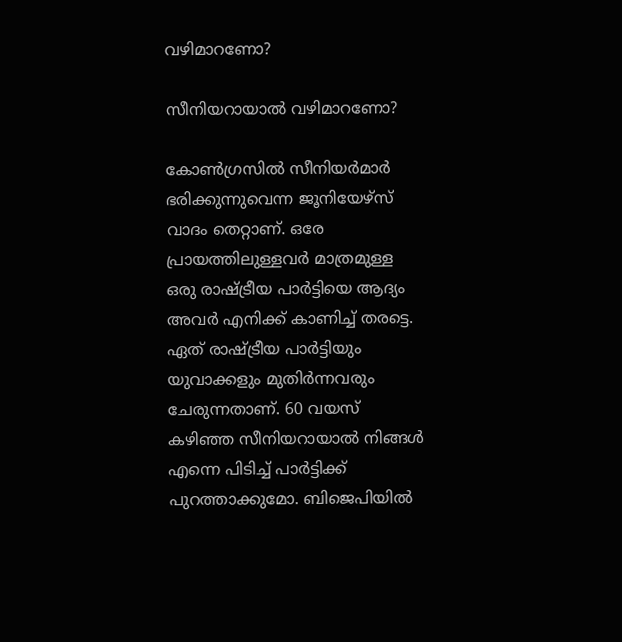വഴിമാറണോ?

സീനിയറായാല്‍ വഴിമാറണോ?

കോണ്‍ഗ്രസില്‍ സീനിയര്‍മാര്‍ ഭരിക്കുന്നുവെന്ന ജൂനിയേഴ്‌സ് വാദം തെറ്റാണ്. ഒരേ പ്രായത്തിലുള്ളവര്‍ മാത്രമുള്ള ഒരു രാഷ്ട്രീയ പാര്‍ട്ടിയെ ആദ്യം അവര്‍ എനിക്ക് കാണിച്ച് തരട്ടെ. ഏത് രാഷ്ട്രീയ പാര്‍ട്ടിയും യുവാക്കളും മുതിര്‍ന്നവരും ചേരുന്നതാണ്. 60 വയസ് കഴിഞ്ഞ സീനിയറായാല്‍ നിങ്ങള്‍ എന്നെ പിടിച്ച് പാര്‍ട്ടിക്ക് പുറത്താക്കുമോ. ബിജെപിയില്‍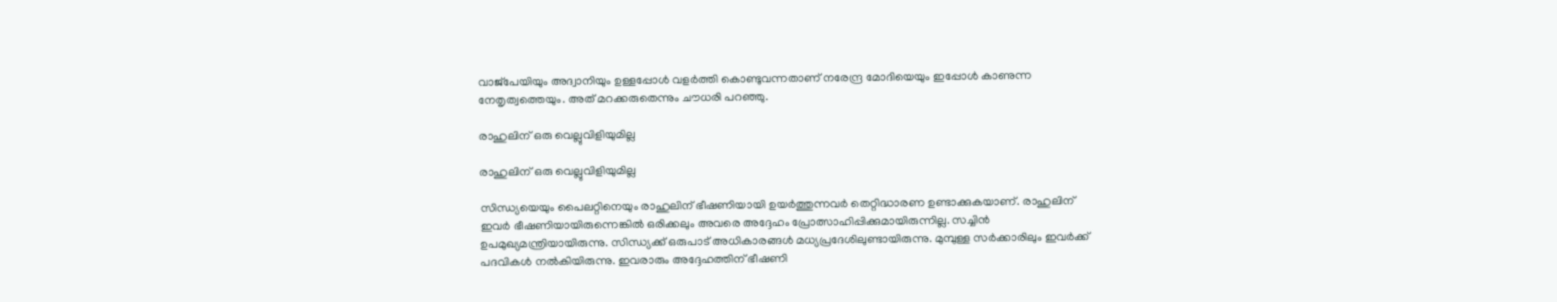വാജ്‌പേയിയും അദ്വാനിയും ഉള്ളപ്പോള്‍ വളര്‍ത്തി കൊണ്ടുവന്നതാണ് നരേന്ദ്ര മോദിയെയും ഇപ്പോള്‍ കാണുന്ന നേതൃത്വത്തെയും. അത് മറക്കരുതെന്നും ചൗധരി പറഞ്ഞു.

രാഹുലിന് ഒരു വെല്ലുവിളിയുമില്ല

രാഹുലിന് ഒരു വെല്ലുവിളിയുമില്ല

സിന്ധ്യയെയും പൈലറ്റിനെയും രാഹുലിന് ഭീഷണിയായി ഉയര്‍ത്തുന്നവര്‍ തെറ്റിദ്ധാരണ ഉണ്ടാക്കുകയാണ്. രാഹുലിന് ഇവര്‍ ഭീഷണിയായിരുന്നെങ്കില്‍ ഒരിക്കലും അവരെ അദ്ദേഹം പ്രോത്സാഹിപ്പിക്കുമായിരുന്നില്ല. സച്ചിന്‍ ഉപമുഖ്യമന്ത്രിയായിരുന്നു. സിന്ധ്യക്ക് ഒരുപാട് അധികാരങ്ങള്‍ മധ്യപ്രദേശിലുണ്ടായിരുന്നു. മുമ്പുള്ള സര്‍ക്കാരിലും ഇവര്‍ക്ക് പദവികള്‍ നല്‍കിയിരുന്നു. ഇവരാരും അദ്ദേഹത്തിന് ഭീഷണി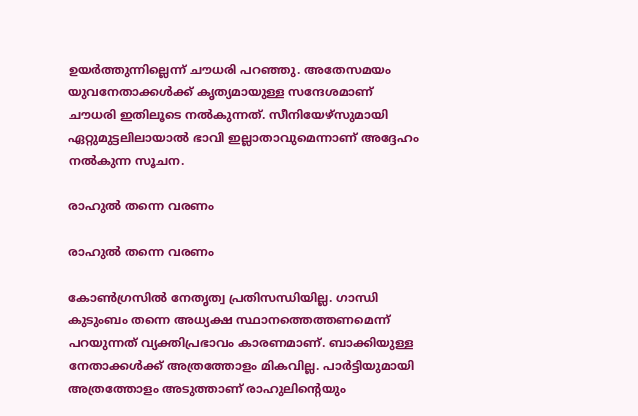ഉയര്‍ത്തുന്നില്ലെന്ന് ചൗധരി പറഞ്ഞു. അതേസമയം യുവനേതാക്കള്‍ക്ക് കൃത്യമായുള്ള സന്ദേശമാണ് ചൗധരി ഇതിലൂടെ നല്‍കുന്നത്. സീനിയേഴ്‌സുമായി ഏറ്റുമുട്ടലിലായാല്‍ ഭാവി ഇല്ലാതാവുമെന്നാണ് അദ്ദേഹം നല്‍കുന്ന സൂചന.

രാഹുല്‍ തന്നെ വരണം

രാഹുല്‍ തന്നെ വരണം

കോണ്‍ഗ്രസില്‍ നേതൃത്വ പ്രതിസന്ധിയില്ല. ഗാന്ധി കുടുംബം തന്നെ അധ്യക്ഷ സ്ഥാനത്തെത്തണമെന്ന് പറയുന്നത് വ്യക്തിപ്രഭാവം കാരണമാണ്. ബാക്കിയുള്ള നേതാക്കള്‍ക്ക് അത്രത്തോളം മികവില്ല. പാര്‍ട്ടിയുമായി അത്രത്തോളം അടുത്താണ് രാഹുലിന്റെയും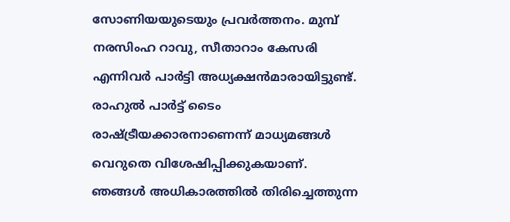സോണിയയുടെയും പ്രവര്‍ത്തനം. മുമ്പ് നരസിംഹ റാവു, സീതാറാം കേസരി എന്നിവര്‍ പാര്‍ട്ടി അധ്യക്ഷന്‍മാരായിട്ടുണ്ട്. രാഹുല്‍ പാര്‍ട്ട് ടൈം രാഷ്ട്രീയക്കാരനാണെന്ന് മാധ്യമങ്ങള്‍ വെറുതെ വിശേഷിപ്പിക്കുകയാണ്. ഞങ്ങള്‍ അധികാരത്തില്‍ തിരിച്ചെത്തുന്ന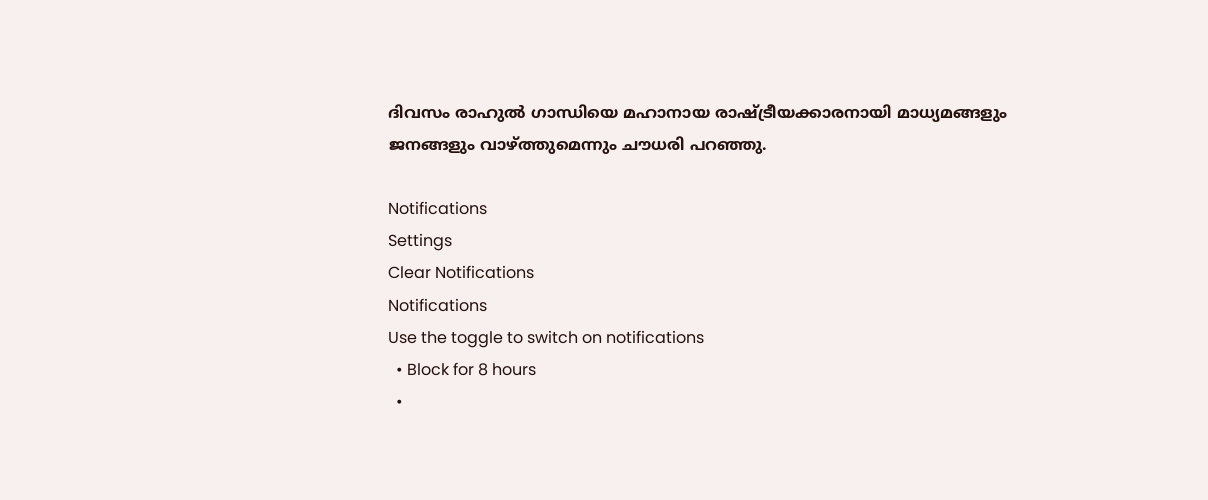ദിവസം രാഹുല്‍ ഗാന്ധിയെ മഹാനായ രാഷ്ട്രീയക്കാരനായി മാധ്യമങ്ങളും ജനങ്ങളും വാഴ്ത്തുമെന്നും ചൗധരി പറഞ്ഞു.

Notifications
Settings
Clear Notifications
Notifications
Use the toggle to switch on notifications
  • Block for 8 hours
  •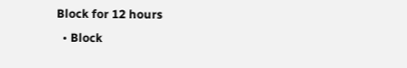Block for 12 hours
  • Block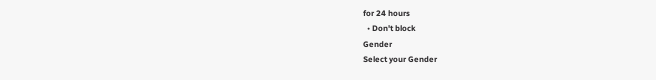for 24 hours
  • Don't block
Gender
Select your Gender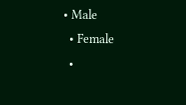• Male
  • Female
  •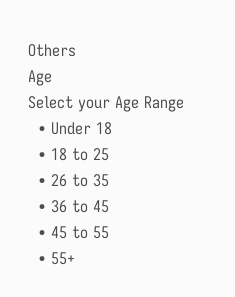Others
Age
Select your Age Range
  • Under 18
  • 18 to 25
  • 26 to 35
  • 36 to 45
  • 45 to 55
  • 55+